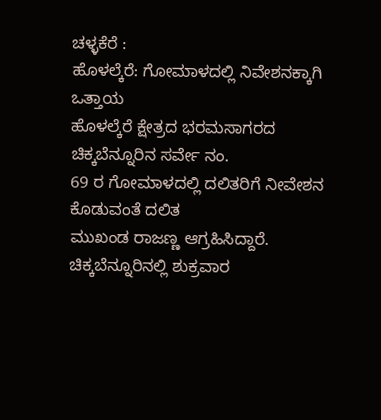ಚಳ್ಳಕೆರೆ :
ಹೊಳಲ್ಕೆರೆ: ಗೋಮಾಳದಲ್ಲಿ ನಿವೇಶನಕ್ಕಾಗಿ ಒತ್ತಾಯ
ಹೊಳಲ್ಕೆರೆ ಕ್ಷೇತ್ರದ ಭರಮಸಾಗರದ ಚಿಕ್ಕಬೆನ್ನೂರಿನ ಸರ್ವೇ ನಂ.
69 ರ ಗೋಮಾಳದಲ್ಲಿ ದಲಿತರಿಗೆ ನೀವೇಶನ ಕೊಡುವಂತೆ ದಲಿತ
ಮುಖಂಡ ರಾಜಣ್ಣ ಆಗ್ರಹಿಸಿದ್ದಾರೆ.
ಚಿಕ್ಕಬೆನ್ನೂರಿನಲ್ಲಿ ಶುಕ್ರವಾರ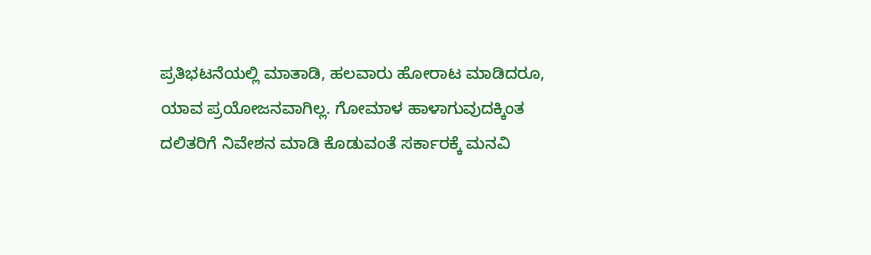ಪ್ರತಿಭಟನೆಯಲ್ಲಿ ಮಾತಾಡಿ, ಹಲವಾರು ಹೋರಾಟ ಮಾಡಿದರೂ,
ಯಾವ ಪ್ರಯೋಜನವಾಗಿಲ್ಲ. ಗೋಮಾಳ ಹಾಳಾಗುವುದಕ್ಕಿಂತ
ದಲಿತರಿಗೆ ನಿವೇಶನ ಮಾಡಿ ಕೊಡುವಂತೆ ಸರ್ಕಾರಕ್ಕೆ ಮನವಿ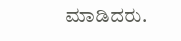ಮಾಡಿದರು.